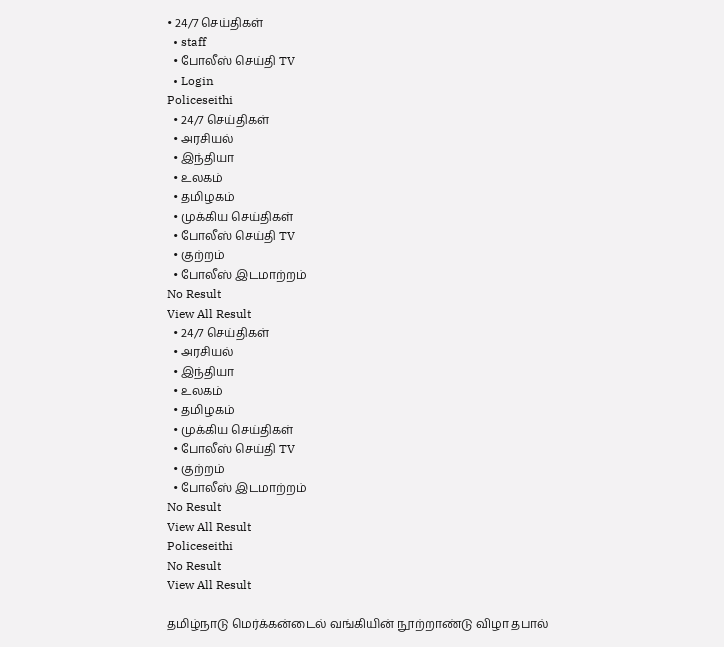• 24/7 செய்திகள்
  • staff
  • போலீஸ் செய்தி TV
  • Login
Policeseithi
  • 24/7 செய்திகள்
  • அரசியல்
  • இந்தியா
  • உலகம்
  • தமிழகம்
  • முக்கிய செய்திகள்
  • போலீஸ் செய்தி TV
  • குற்றம்
  • போலீஸ் இடமாற்றம்
No Result
View All Result
  • 24/7 செய்திகள்
  • அரசியல்
  • இந்தியா
  • உலகம்
  • தமிழகம்
  • முக்கிய செய்திகள்
  • போலீஸ் செய்தி TV
  • குற்றம்
  • போலீஸ் இடமாற்றம்
No Result
View All Result
Policeseithi
No Result
View All Result

தமிழ்நாடு மெர்க்கன்டைல் வங்கியின் நூற்றாண்டு விழா தபால்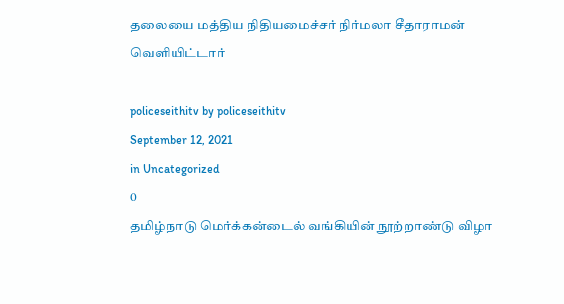தலையை மத்திய நிதியமைச்சர் நிர்மலா சீதாராமன் வெளியிட்டார்

policeseithitv by policeseithitv
September 12, 2021
in Uncategorized
0
தமிழ்நாடு மெர்க்கன்டைல் வங்கியின் நூற்றாண்டு விழா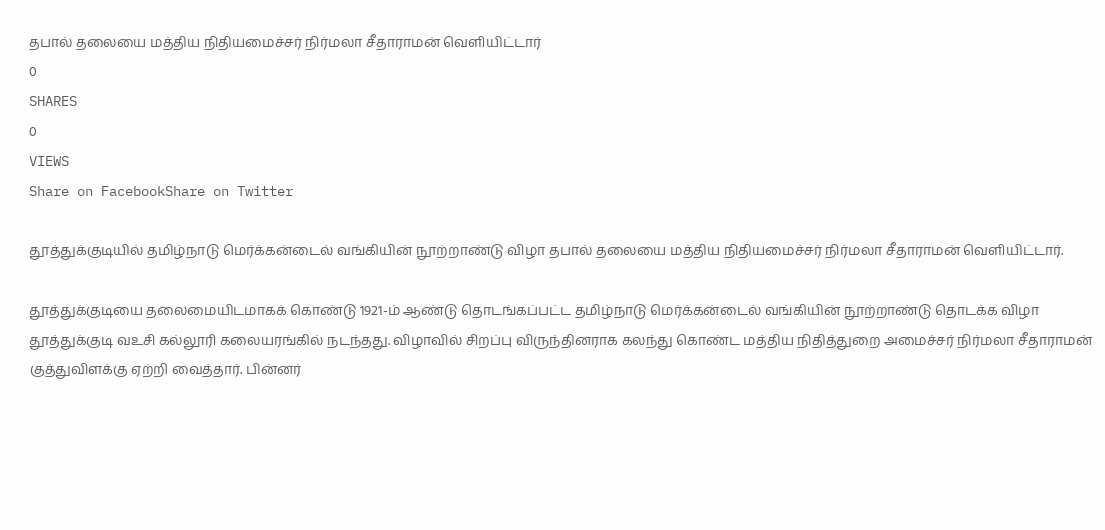தபால் தலையை மத்திய நிதியமைச்சர் நிர்மலா சீதாராமன் வெளியிட்டார்
0
SHARES
0
VIEWS
Share on FacebookShare on Twitter

தூத்துக்குடியில் தமிழ்நாடு மெர்க்கன்டைல் வங்கியின் நூற்றாண்டு விழா தபால் தலையை மத்திய நிதியமைச்சர் நிர்மலா சீதாராமன் வெளியிட்டார்.

தூத்துக்குடியை தலைமையிடமாகக் கொண்டு 1921-ம் ஆண்டு தொடங்கப்பட்ட தமிழ்நாடு மெர்க்கன்டைல் வங்கியின் நூற்றாண்டு தொடக்க விழா தூத்துக்குடி வஉசி கல்லூரி கலையரங்கில் நடந்தது. விழாவில் சிறப்பு விருந்தினராக கலந்து கொண்ட மத்திய நிதித்துறை அமைச்சர் நிர்மலா சீதாராமன் குத்துவிளக்கு ஏற்றி வைத்தார். பின்னர்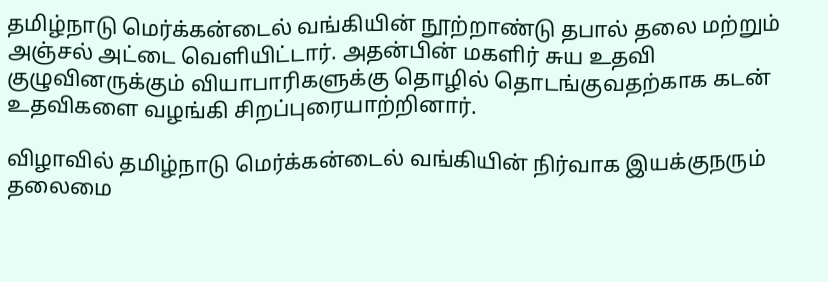தமிழ்நாடு மெர்க்கன்டைல் வங்கியின் நூற்றாண்டு தபால் தலை மற்றும் அஞ்சல் அட்டை வெளியிட்டார். அதன்பின் மகளிர் சுய உதவி குழுவினருக்கும் வியாபாரிகளுக்கு தொழில் தொடங்குவதற்காக கடன் உதவிகளை வழங்கி சிறப்புரையாற்றினார்.

விழாவில் தமிழ்நாடு மெர்க்கன்டைல் வங்கியின் நிர்வாக இயக்குநரும் தலைமை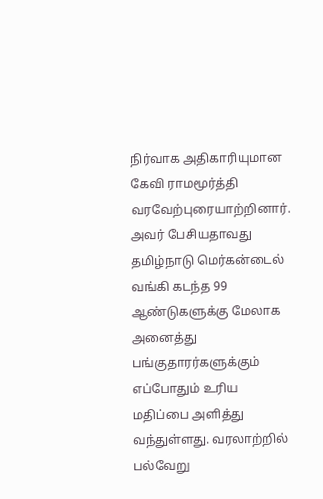நிர்வாக அதிகாரியுமான கேவி ராமமூர்த்தி வரவேற்புரையாற்றினார். அவர் பேசியதாவது தமிழ்நாடு மெர்கன்டைல் வங்கி கடந்த 99 ஆண்டுகளுக்கு மேலாக அனைத்து பங்குதாரர்களுக்கும் எப்போதும் உரிய மதிப்பை அளித்து வந்துள்ளது. வரலாற்றில் பல்வேறு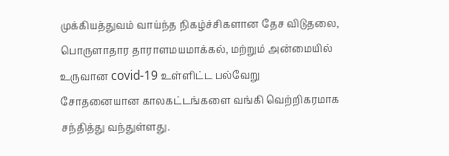முக்கியத்துவம் வாய்ந்த நிகழ்ச்சிகளான தேச விடுதலை, பொருளாதார தாராளமயமாக்கல், மற்றும் அன்மையில் உருவான covid-19 உள்ளிட்ட பல்வேறு சோதனையான காலகட்டங்களை வங்கி வெற்றிகரமாக சந்தித்து வந்துள்ளது.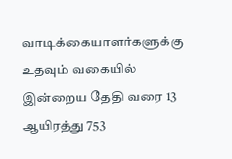வாடிக்கையாளர்களுக்கு உதவும் வகையில் இன்றைய தேதி வரை 13 ஆயிரத்து 753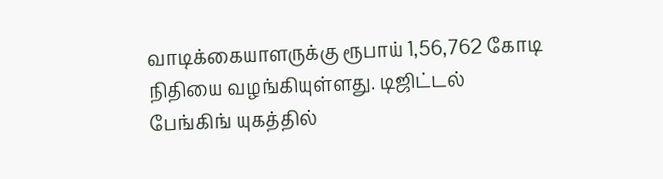வாடிக்கையாளருக்கு ரூபாய் 1,56,762 கோடி நிதியை வழங்கியுள்ளது. டிஜிட்டல் பேங்கிங் யுகத்தில்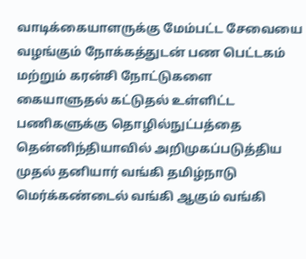வாடிக்கையாளருக்கு மேம்பட்ட சேவையை வழங்கும் நோக்கத்துடன் பண பெட்டகம் மற்றும் கரன்சி நோட்டுகளை கையாளுதல் கட்டுதல் உள்ளிட்ட பணிகளுக்கு தொழில்நுட்பத்தை தென்னிந்தியாவில் அறிமுகப்படுத்திய முதல் தனியார் வங்கி தமிழ்நாடு மெர்க்கண்டைல் வங்கி ஆகும் வங்கி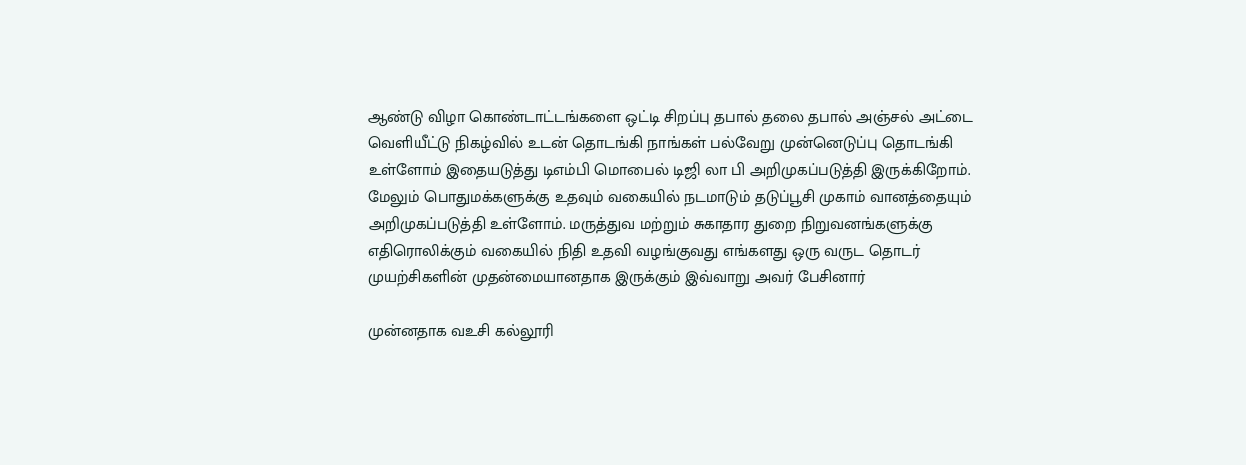ஆண்டு விழா கொண்டாட்டங்களை ஒட்டி சிறப்பு தபால் தலை தபால் அஞ்சல் அட்டை வெளியீட்டு நிகழ்வில் உடன் தொடங்கி நாங்கள் பல்வேறு முன்னெடுப்பு தொடங்கி உள்ளோம் இதையடுத்து டிஎம்பி மொபைல் டிஜி லா பி அறிமுகப்படுத்தி இருக்கிறோம். மேலும் பொதுமக்களுக்கு உதவும் வகையில் நடமாடும் தடுப்பூசி முகாம் வானத்தையும் அறிமுகப்படுத்தி உள்ளோம். மருத்துவ மற்றும் சுகாதார துறை நிறுவனங்களுக்கு எதிரொலிக்கும் வகையில் நிதி உதவி வழங்குவது எங்களது ஒரு வருட தொடர் முயற்சிகளின் முதன்மையானதாக இருக்கும் இவ்வாறு அவர் பேசினார்

முன்னதாக வஉசி கல்லூரி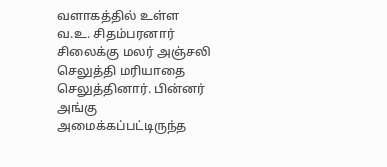வளாகத்தில் உள்ள வ.உ. சிதம்பரனார் சிலைக்கு மலர் அஞ்சலி செலுத்தி மரியாதை செலுத்தினார். பின்னர் அங்கு அமைக்கப்பட்டிருந்த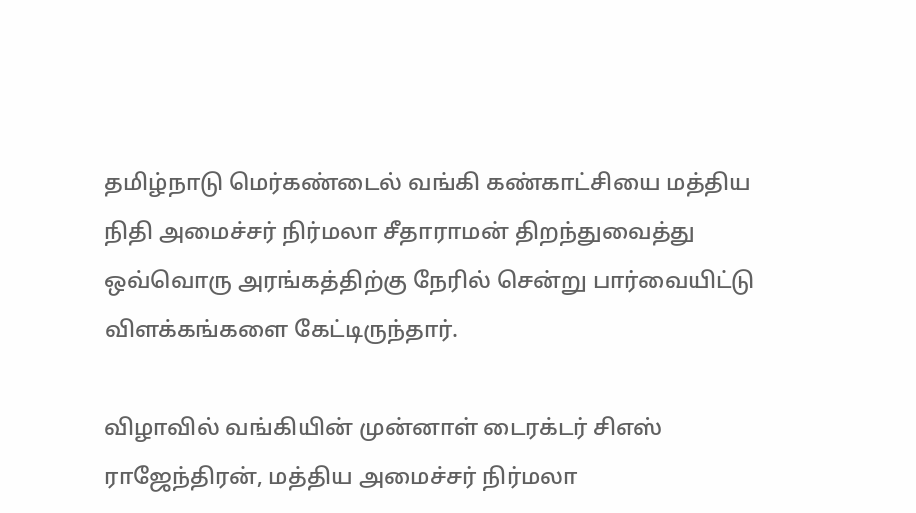தமிழ்நாடு மெர்கண்டைல் வங்கி கண்காட்சியை மத்திய நிதி அமைச்சர் நிர்மலா சீதாராமன் திறந்துவைத்து ஒவ்வொரு அரங்கத்திற்கு நேரில் சென்று பார்வையிட்டு விளக்கங்களை கேட்டிருந்தார்.

விழாவில் வங்கியின் முன்னாள் டைரக்டர் சிஎஸ் ராஜேந்திரன், மத்திய அமைச்சர் நிர்மலா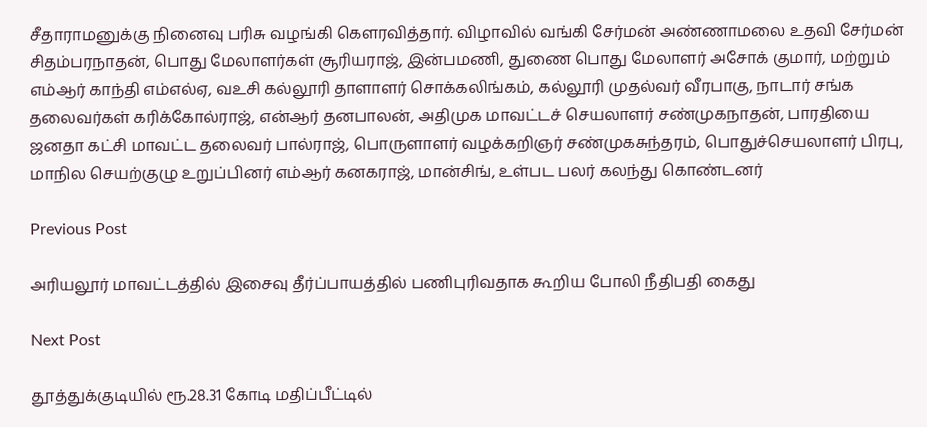சீதாராமனுக்கு நினைவு பரிசு வழங்கி கௌரவித்தார். விழாவில் வங்கி சேர்மன் அண்ணாமலை உதவி சேர்மன் சிதம்பரநாதன், பொது மேலாளர்கள் சூரியராஜ், இன்பமணி, துணை பொது மேலாளர் அசோக் குமார், மற்றும் எம்ஆர் காந்தி எம்எல்ஏ, வஉசி கல்லூரி தாளாளர் சொக்கலிங்கம், கல்லூரி முதல்வர் வீரபாகு, நாடார் சங்க தலைவர்கள் கரிக்கோல்ராஜ், என்ஆர் தனபாலன், அதிமுக மாவட்டச் செயலாளர் சண்முகநாதன், பாரதியை ஜனதா கட்சி மாவட்ட தலைவர் பால்ராஜ், பொருளாளர் வழக்கறிஞர் சண்முகசுந்தரம், பொதுச்செயலாளர் பிரபு, மாநில செயற்குழு உறுப்பினர் எம்ஆர் கனகராஜ், மான்சிங், உள்பட பலர் கலந்து கொண்டனர்

Previous Post

அரியலூர் மாவட்டத்தில் இசைவு தீர்ப்பாயத்தில் பணிபுரிவதாக கூறிய போலி நீதிபதி கைது

Next Post

தூத்துக்குடியில் ரூ.28.31 கோடி மதிப்பீட்டில்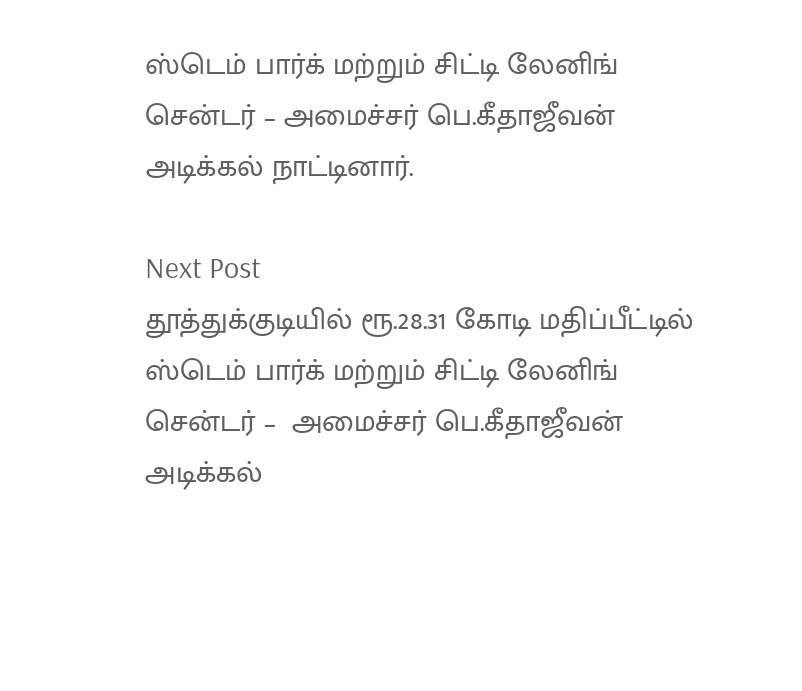ஸ்டெம் பார்க் மற்றும் சிட்டி லேனிங் சென்டர் – அமைச்சர் பெ.கீதாஜீவன் அடிக்கல் நாட்டினார்.

Next Post
தூத்துக்குடியில் ரூ.28.31 கோடி மதிப்பீட்டில் ஸ்டெம் பார்க் மற்றும் சிட்டி லேனிங் சென்டர் –  அமைச்சர் பெ.கீதாஜீவன் அடிக்கல்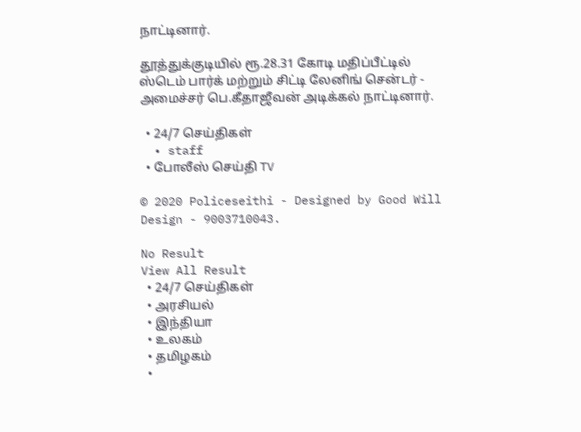நாட்டினார்.

தூத்துக்குடியில் ரூ.28.31 கோடி மதிப்பீட்டில் ஸ்டெம் பார்க் மற்றும் சிட்டி லேனிங் சென்டர் - அமைச்சர் பெ.கீதாஜீவன் அடிக்கல் நாட்டினார்.

  • 24/7 செய்திகள்
  • staff
  • போலீஸ் செய்தி TV

© 2020 Policeseithi - Designed by Good Will Design - 9003710043.

No Result
View All Result
  • 24/7 செய்திகள்
  • அரசியல்
  • இந்தியா
  • உலகம்
  • தமிழகம்
  •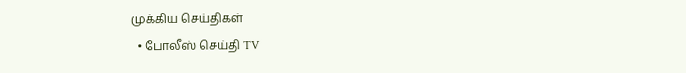முக்கிய செய்திகள்
  • போலீஸ் செய்தி TV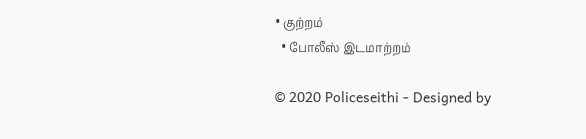• குற்றம்
  • போலீஸ் இடமாற்றம்

© 2020 Policeseithi - Designed by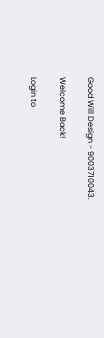Good Will Design - 9003710043.

Welcome Back!

Login to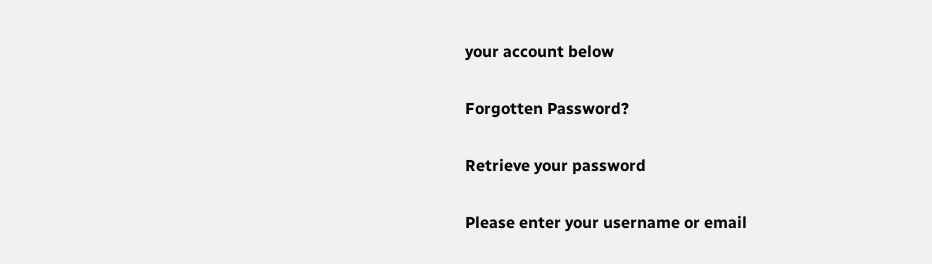your account below

Forgotten Password?

Retrieve your password

Please enter your username or email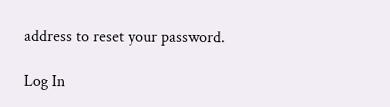address to reset your password.

Log In